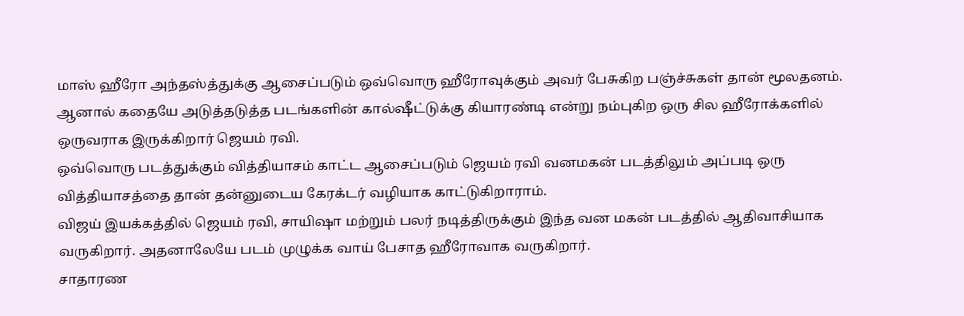மாஸ் ஹீரோ அந்தஸ்த்துக்கு ஆசைப்படும் ஒவ்வொரு ஹீரோவுக்கும் அவர் பேசுகிற பஞ்ச்சுகள் தான் மூலதனம்.
ஆனால் கதையே அடுத்தடுத்த படங்களின் கால்ஷீட்டுக்கு கியாரண்டி என்று நம்புகிற ஒரு சில ஹீரோக்களில் ஒருவராக இருக்கிறார் ஜெயம் ரவி.
ஒவ்வொரு படத்துக்கும் வித்தியாசம் காட்ட ஆசைப்படும் ஜெயம் ரவி வனமகன் படத்திலும் அப்படி ஒரு வித்தியாசத்தை தான் தன்னுடைய கேரக்டர் வழியாக காட்டுகிறாராம்.
விஜய் இயக்கத்தில் ஜெயம் ரவி, சாயிஷா மற்றும் பலர் நடித்திருக்கும் இந்த வன மகன் படத்தில் ஆதிவாசியாக வருகிறார். அதனாலேயே படம் முழுக்க வாய் பேசாத ஹீரோவாக வருகிறார்.
சாதாரண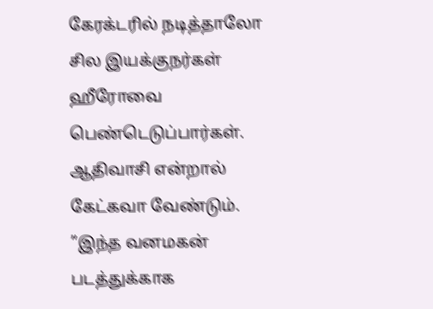கேரக்டரில் நடித்தாலோ சில இயக்குநர்கள் ஹீரோவை பெண்டெடுப்பார்கள். ஆதிவாசி என்றால் கேட்கவா வேண்டும்.
”இந்த வனமகன் படத்துக்காக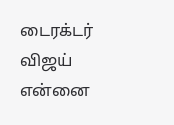டைரக்டர் விஜய் என்னை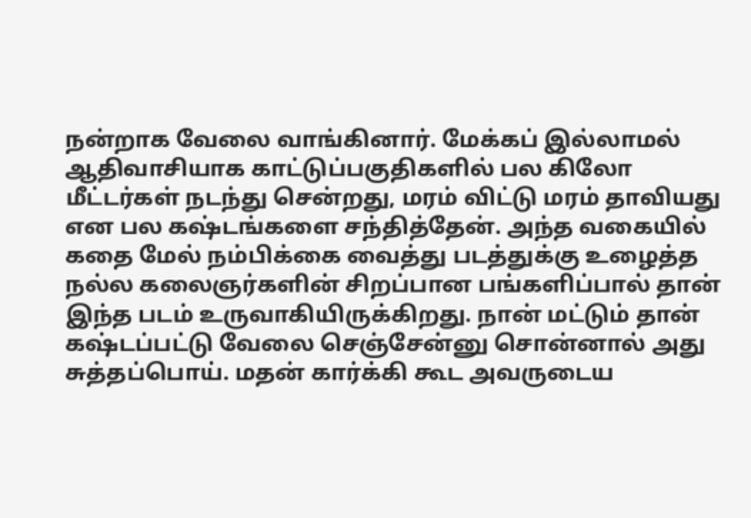நன்றாக வேலை வாங்கினார். மேக்கப் இல்லாமல் ஆதிவாசியாக காட்டுப்பகுதிகளில் பல கிலோ மீட்டர்கள் நடந்து சென்றது, மரம் விட்டு மரம் தாவியது என பல கஷ்டங்களை சந்தித்தேன். அந்த வகையில் கதை மேல் நம்பிக்கை வைத்து படத்துக்கு உழைத்த நல்ல கலைஞர்களின் சிறப்பான பங்களிப்பால் தான் இந்த படம் உருவாகியிருக்கிறது. நான் மட்டும் தான் கஷ்டப்பட்டு வேலை செஞ்சேன்னு சொன்னால் அது சுத்தப்பொய். மதன் கார்க்கி கூட அவருடைய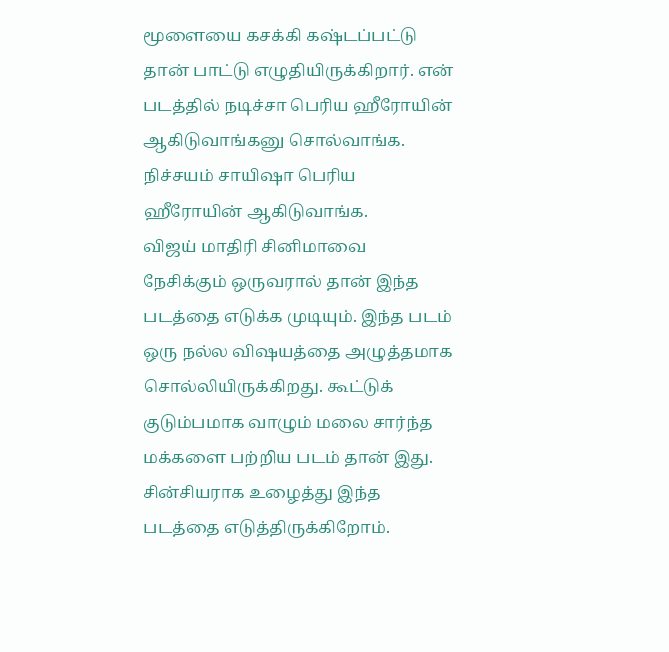மூளையை கசக்கி கஷ்டப்பட்டு தான் பாட்டு எழுதியிருக்கிறார். என் படத்தில் நடிச்சா பெரிய ஹீரோயின் ஆகிடுவாங்கனு சொல்வாங்க. நிச்சயம் சாயிஷா பெரிய ஹீரோயின் ஆகிடுவாங்க.
விஜய் மாதிரி சினிமாவை நேசிக்கும் ஒருவரால் தான் இந்த படத்தை எடுக்க முடியும். இந்த படம் ஒரு நல்ல விஷயத்தை அழுத்தமாக சொல்லியிருக்கிறது. கூட்டுக் குடும்பமாக வாழும் மலை சார்ந்த மக்களை பற்றிய படம் தான் இது. சின்சியராக உழைத்து இந்த படத்தை எடுத்திருக்கிறோம்.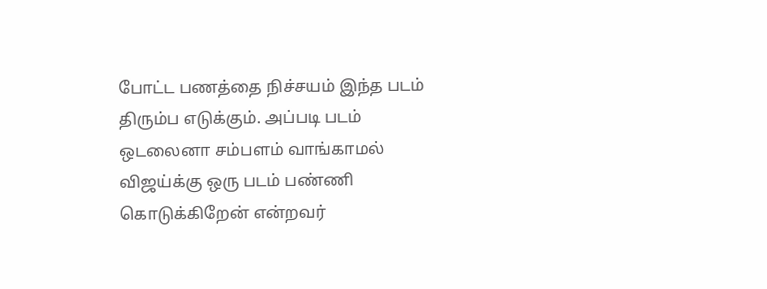போட்ட பணத்தை நிச்சயம் இந்த படம் திரும்ப எடுக்கும். அப்படி படம் ஒடலைனா சம்பளம் வாங்காமல் விஜய்க்கு ஒரு படம் பண்ணி கொடுக்கிறேன் என்றவர்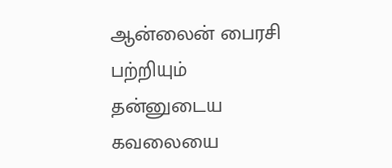ஆன்லைன் பைரசி பற்றியும் தன்னுடைய கவலையை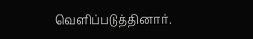வெளிப்படுத்தினார்.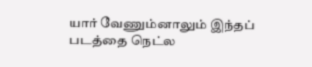யார் வேணும்னாலும் இந்தப் படத்தை நெட்ல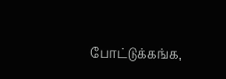போட்டுக்கங்க,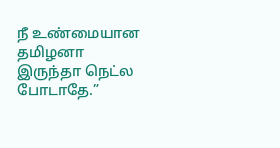நீ உண்மையான தமிழனா இருந்தா நெட்ல போடாதே.”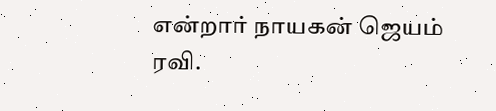என்றார் நாயகன் ஜெயம் ரவி.